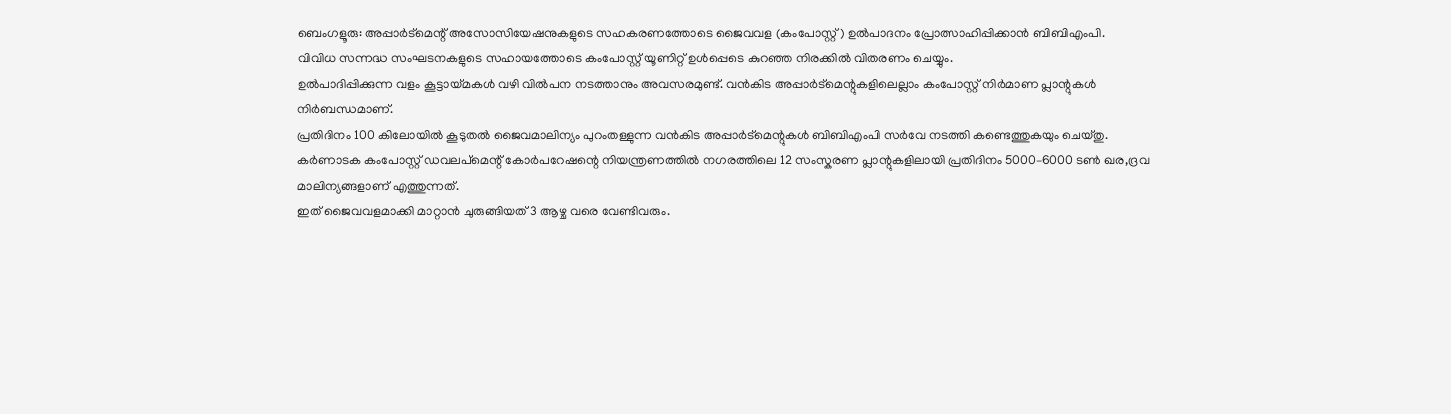ബെംഗളൂരു: അപ്പാർട്മെന്റ് അസോസിയേഷനുകളുടെ സഹകരണത്തോടെ ജൈവവള (കംപോസ്റ്റ്) ഉൽപാദനം പ്രോത്സാഹിപ്പിക്കാൻ ബിബിഎംപി.
വിവിധ സന്നദ്ധ സംഘടനകളുടെ സഹായത്തോടെ കംപോസ്റ്റ് യൂണിറ്റ് ഉൾപ്പെടെ കുറഞ്ഞ നിരക്കിൽ വിതരണം ചെയ്യും.
ഉൽപാദിപ്പിക്കുന്ന വളം കൂട്ടായ്മകൾ വഴി വിൽപന നടത്താനും അവസരമുണ്ട്. വൻകിട അപ്പാർട്മെന്റുകളിലെല്ലാം കംപോസ്റ്റ് നിർമാണ പ്ലാന്റുകൾ നിർബന്ധമാണ്.
പ്രതിദിനം 100 കിലോയിൽ കൂടുതൽ ജൈവമാലിന്യം പുറംതള്ളുന്ന വൻകിട അപ്പാർട്മെന്റുകൾ ബിബിഎംപി സർവേ നടത്തി കണ്ടെത്തുകയും ചെയ്തു.
കർണാടക കംപോസ്റ്റ് ഡവലപ്മെന്റ് കോർപറേഷന്റെ നിയന്ത്രണത്തിൽ നഗരത്തിലെ 12 സംസ്കരണ പ്ലാന്റുകളിലായി പ്രതിദിനം 5000–6000 ടൺ ഖര,ദ്രവ മാലിന്യങ്ങളാണ് എത്തുന്നത്.
ഇത് ജൈവവളമാക്കി മാറ്റാൻ ചുരുങ്ങിയത് 3 ആഴ്ച വരെ വേണ്ടിവരും.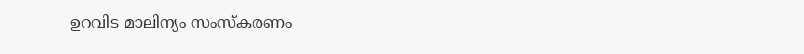ഉറവിട മാലിന്യം സംസ്കരണം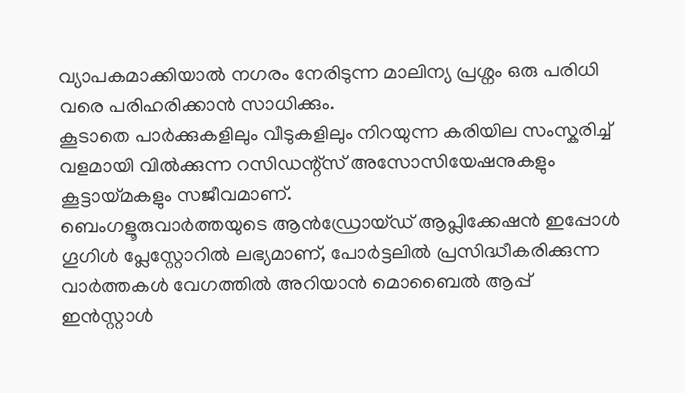വ്യാപകമാക്കിയാൽ നഗരം നേരിടുന്ന മാലിന്യ പ്രശ്നം ഒരു പരിധി വരെ പരിഹരിക്കാൻ സാധിക്കും.
കൂടാതെ പാർക്കുകളിലും വീടുകളിലും നിറയുന്ന കരിയില സംസ്കരിച്ച് വളമായി വിൽക്കുന്ന റസിഡന്റ്സ് അസോസിയേഷനുകളും കൂട്ടായ്മകളും സജീവമാണ്.
ബെംഗളൂരുവാർത്തയുടെ ആൻഡ്രോയ്ഡ് ആപ്ലിക്കേഷൻ ഇപ്പോൾ ഗൂഗിൾ പ്ലേസ്റ്റോറിൽ ലഭ്യമാണ്, പോർട്ടലിൽ പ്രസിദ്ധീകരിക്കുന്ന വാർത്തകൾ വേഗത്തിൽ അറിയാൻ മൊബൈൽ ആപ്പ് ഇൻസ്റ്റാൾ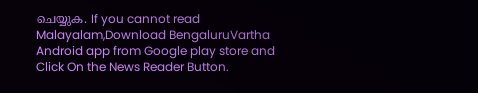ചെയ്യുക. If you cannot read Malayalam,Download BengaluruVartha Android app from Google play store and Click On the News Reader Button.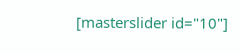[masterslider id="10"]